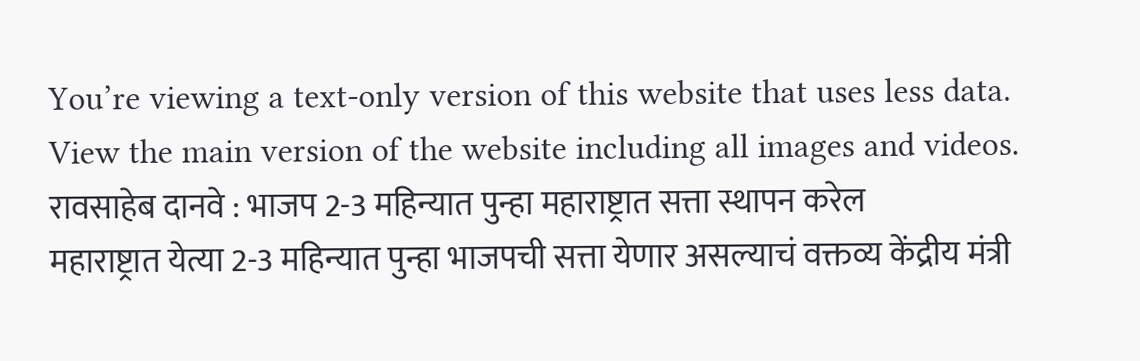You’re viewing a text-only version of this website that uses less data. View the main version of the website including all images and videos.
रावसाहेब दानवे : भाजप 2-3 महिन्यात पुन्हा महाराष्ट्रात सत्ता स्थापन करेल
महाराष्ट्रात येत्या 2-3 महिन्यात पुन्हा भाजपची सत्ता येणार असल्याचं वक्तव्य केंद्रीय मंत्री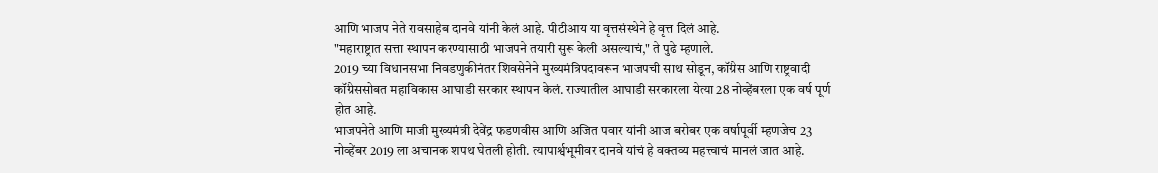आणि भाजप नेते रावसाहेब दानवे यांनी केलं आहे. पीटीआय या वृत्तसंस्थेने हे वृत्त दिलं आहे.
"महाराष्ट्रात सत्ता स्थापन करण्यासाठी भाजपने तयारी सुरू केली असल्याचं," ते पुढे म्हणाले.
2019 च्या विधानसभा निवडणुकीनंतर शिवसेनेने मुख्यमंत्रिपदावरून भाजपची साथ सोडून, कॉंग्रेस आणि राष्ट्रवादी कॉंग्रेससोबत महाविकास आघाडी सरकार स्थापन केलं. राज्यातील आघाडी सरकारला येत्या 28 नोव्हेंबरला एक वर्ष पूर्ण होत आहे.
भाजपनेते आणि माजी मुख्यमंत्री देवेंद्र फडणवीस आणि अजित पवार यांनी आज बरोबर एक वर्षापूर्वी म्हणजेच 23 नोव्हेंबर 2019 ला अचानक शपथ घेतली होती. त्यापार्श्वभूमीवर दानवे यांचं हे वक्तव्य महत्त्वाचं मानलं जात आहे.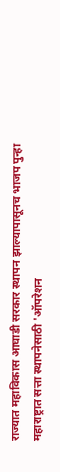राज्यात महाविकास आघाडी सरकार स्थापन झाल्यापासूनच भाजप पुन्हा महाराष्ट्रात सत्ता स्थापनेसाठी 'ऑपरेशन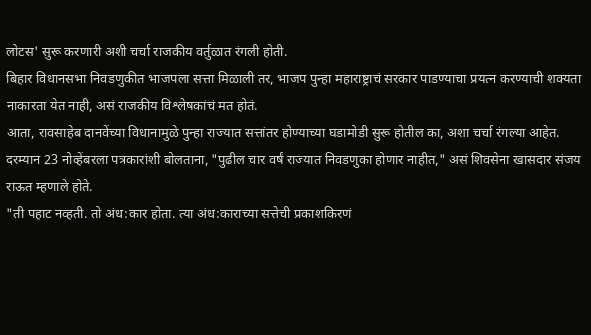लोटस' सुरू करणारी अशी चर्चा राजकीय वर्तुळात रंगली होती.
बिहार विधानसभा निवडणुकीत भाजपला सत्ता मिळाली तर, भाजप पुन्हा महाराष्ट्राचं सरकार पाडण्याचा प्रयत्न करण्याची शक्यता नाकारता येत नाही, असं राजकीय विश्लेषकांचं मत होतं.
आता, रावसाहेब दानवेंच्या विधानामुळे पुन्हा राज्यात सत्तांतर होण्याच्या घडामोडी सुरू होतील का, अशा चर्चा रंगल्या आहेत.
दरम्यान 23 नोव्हेंबरला पत्रकारांशी बोलताना, "पुढील चार वर्षं राज्यात निवडणुका होणार नाहीत," असं शिवसेना खासदार संजय राऊत म्हणाले होते.
"ती पहाट नव्हती. तो अंध:कार होता. त्या अंध:काराच्या सत्तेची प्रकाशकिरणं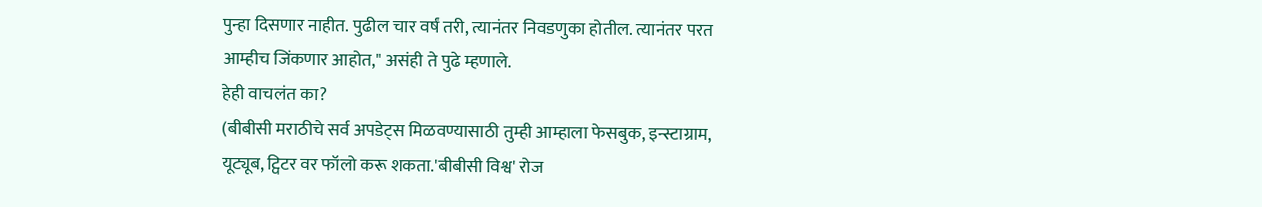पुन्हा दिसणार नाहीत. पुढील चार वर्षं तरी, त्यानंतर निवडणुका होतील. त्यानंतर परत आम्हीच जिंकणार आहोत," असंही ते पुढे म्हणाले.
हेही वाचलंत का?
(बीबीसी मराठीचे सर्व अपडेट्स मिळवण्यासाठी तुम्ही आम्हाला फेसबुक, इन्स्टाग्राम, यूट्यूब, ट्विटर वर फॉलो करू शकता.'बीबीसी विश्व' रोज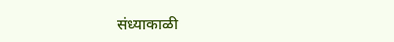संध्याकाळी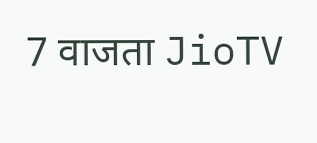7 वाजता JioTV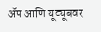ॲप आणि यूट्यूबवर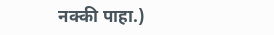नक्की पाहा.)